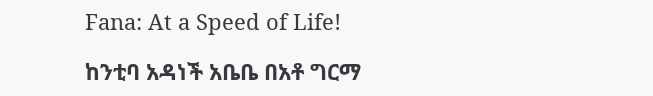Fana: At a Speed of Life!

ከንቲባ አዳነች አቤቤ በአቶ ግርማ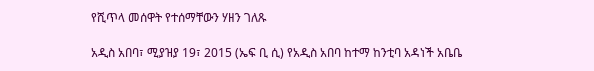የሺጥላ መሰዋት የተሰማቸውን ሃዘን ገለጹ

አዲስ አበባ፣ ሚያዝያ 19፣ 2015 (ኤፍ ቢ ሲ) የአዲስ አበባ ከተማ ከንቲባ አዳነች አቤቤ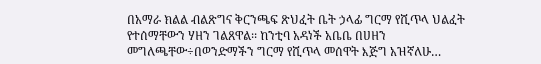በአማራ ክልል ብልጽግና ቅርንጫፍ ጽህፈት ቤት ኃላፊ ግርማ የሺጥላ ህልፈት የተሰማቸውን ሃዘን ገልጸዋል፡፡ ከንቲባ አዳነች አቤቤ በሀዘን መግለጫቸው÷በወንድማችን ግርማ የሺጥላ መሰዋት እጅግ አዝኛለሁ…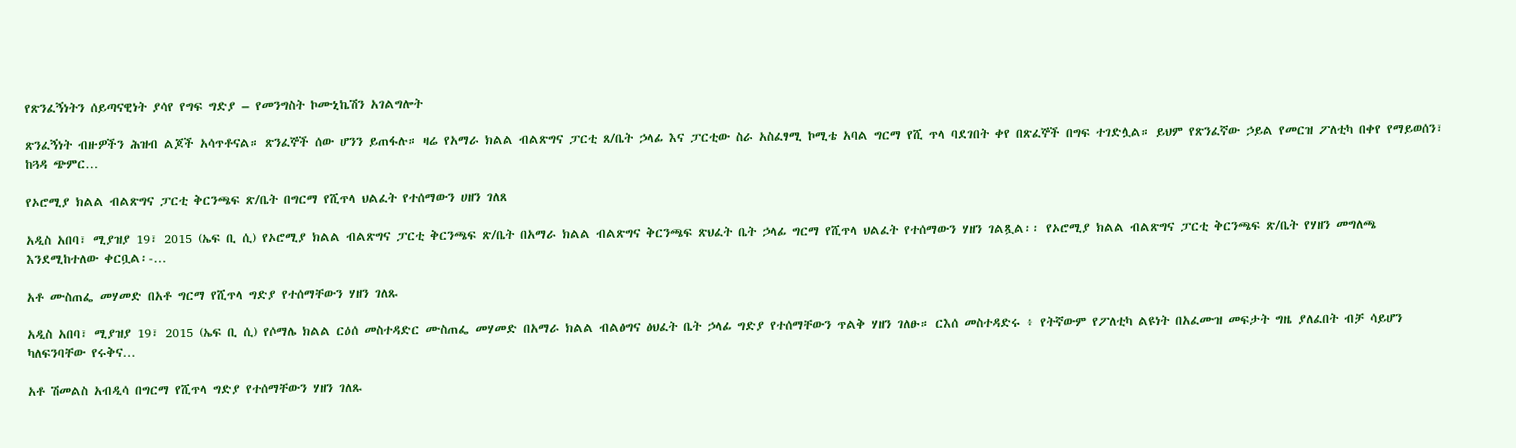የጽንፈኝነትን ሰይጣናዊነት ያሳየ የግፍ ግድያ – የመንግስት ኮሙኒኬሽን አገልግሎት

ጽንፈኝነት ብዙዎችን ሕዝብ ልጆች አሳጥቶናል። ጽንፈኞች ሰው ሆንን ይጠፋሉ። ዛሬ የአማራ ክልል ብልጽግና ፓርቲ ጸ/ቤት ኃላፊ እና ፓርቲው ስራ አስፈፃሚ ኮሚቴ አባል ግርማ የሺ ጥላ ባደገበት ቀየ በጽፈኞች በግፍ ተገድሏል። ይህም የጽንፈኛው ኃይል የመርዝ ፖለቲካ በቀየ የማይወሰን፣ ከጓዳ ጭምር…

የኦሮሚያ ክልል ብልጽግና ፓርቲ ቅርንጫፍ ጽ/ቤት በግርማ የሺጥላ ህልፈት የተሰማውን ሀዘን ገለጸ

አዲስ አበባ፣ ሚያዝያ 19፣ 2015 (ኤፍ ቢ ሲ) የኦሮሚያ ክልል ብልጽግና ፓርቲ ቅርንጫፍ ጽ/ቤት በአማራ ክልል ብልጽግና ቅርንጫፍ ጽህፈት ቤት ኃላፊ ግርማ የሺጥላ ህልፈት የተሰማውን ሃዘን ገልጿል፡፡ የኦሮሚያ ክልል ብልጽግና ፓርቲ ቅርንጫፍ ጽ/ቤት የሃዘን መግለጫ እንደሚከተለው ቀርቧል፡-…

አቶ ሙስጠፌ መሃመድ በአቶ ግርማ የሺጥላ ግድያ የተሰማቸውን ሃዘን ገለጹ

አዲስ አበባ፣ ሚያዝያ 19፣ 2015 (ኤፍ ቢ ሲ) የሶማሌ ክልል ርዕሰ መስተዳድር ሙስጠፌ መሃመድ በአማራ ክልል ብልፅግና ፅህፈት ቤት ኃላፊ ግድያ የተሰማቸውን ጥልቅ ሃዘን ገለፁ። ርእሰ መስተዳድሩ ፥ የትኛውም የፖለቲካ ልዩነት በአፈሙዝ መፍታት ግዜ ያለፈበት ብቻ ሳይሆን ካለፍንባቸው የሩቅና…

አቶ ሽመልስ አብዲሳ በግርማ የሺጥላ ግድያ የተሰማቸውን ሃዘን ገለጹ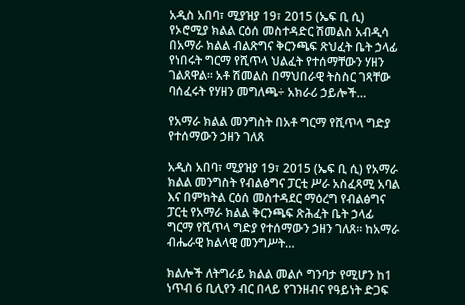አዲስ አበባ፣ ሚያዝያ 19፣ 2015 (ኤፍ ቢ ሲ) የኦሮሚያ ክልል ርዕሰ መስተዳድር ሽመልስ አብዲሳ በአማራ ክልል ብልጽግና ቅርንጫፍ ጽህፈት ቤት ኃላፊ የነበሩት ግርማ የሺጥላ ህልፈት የተሰማቸውን ሃዘን ገልጸዋል፡፡ አቶ ሽመልስ በማህበራዊ ትስስር ገጻቸው ባሰፈሩት የሃዘን መግለጫ÷ አክራሪ ኃይሎች…

የአማራ ክልል መንግስት በአቶ ግርማ የሺጥላ ግድያ የተሰማውን ኃዘን ገለጸ

አዲስ አበባ፣ ሚያዝያ 19፣ 2015 (ኤፍ ቢ ሲ) የአማራ ክልል መንግስት የብልፅግና ፓርቲ ሥራ አስፈጻሚ አባል እና በምክትል ርዕሰ መስተዳደር ማዕረግ የብልፅግና ፓርቲ የአማራ ክልል ቅርንጫፍ ጽሕፈት ቤት ኃላፊ ግርማ የሺጥላ ግድያ የተሰማውን ኃዘን ገለጸ፡፡ ከአማራ ብሔራዊ ክልላዊ መንግሥት…

ክልሎች ለትግራይ ክልል መልሶ ግንባታ የሚሆን ከ1 ነጥብ 6 ቢሊየን ብር በላይ የገንዘብና የዓይነት ድጋፍ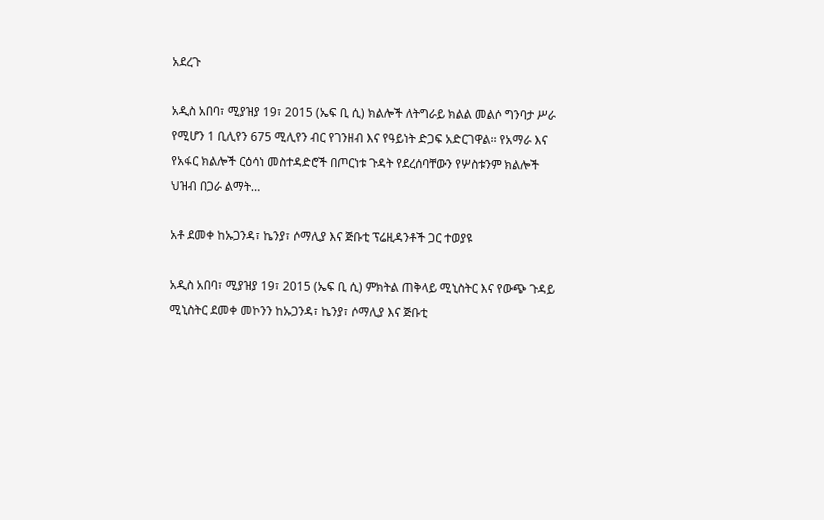አደረጉ

አዲስ አበባ፣ ሚያዝያ 19፣ 2015 (ኤፍ ቢ ሲ) ክልሎች ለትግራይ ክልል መልሶ ግንባታ ሥራ የሚሆን 1 ቢሊየን 675 ሚሊየን ብር የገንዘብ እና የዓይነት ድጋፍ አድርገዋል፡፡ የአማራ እና የአፋር ክልሎች ርዕሳነ መስተዳድሮች በጦርነቱ ጉዳት የደረሰባቸውን የሦስቱንም ክልሎች ህዝብ በጋራ ልማት…

አቶ ደመቀ ከኡጋንዳ፣ ኬንያ፣ ሶማሊያ እና ጅቡቲ ፕሬዚዳንቶች ጋር ተወያዩ

አዲስ አበባ፣ ሚያዝያ 19፣ 2015 (ኤፍ ቢ ሲ) ምክትል ጠቅላይ ሚኒስትር እና የውጭ ጉዳይ ሚኒስትር ደመቀ መኮንን ከኡጋንዳ፣ ኬንያ፣ ሶማሊያ እና ጅቡቲ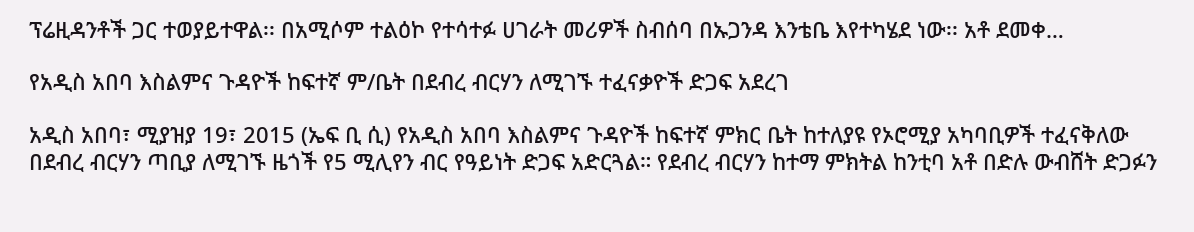ፕሬዚዳንቶች ጋር ተወያይተዋል፡፡ በአሚሶም ተልዕኮ የተሳተፉ ሀገራት መሪዎች ስብሰባ በኡጋንዳ እንቴቤ እየተካሄደ ነው፡፡ አቶ ደመቀ…

የአዲስ አበባ እስልምና ጉዳዮች ከፍተኛ ም/ቤት በደብረ ብርሃን ለሚገኙ ተፈናቃዮች ድጋፍ አደረገ

አዲስ አበባ፣ ሚያዝያ 19፣ 2015 (ኤፍ ቢ ሲ) የአዲስ አበባ እስልምና ጉዳዮች ከፍተኛ ምክር ቤት ከተለያዩ የኦሮሚያ አካባቢዎች ተፈናቅለው በደብረ ብርሃን ጣቢያ ለሚገኙ ዜጎች የ5 ሚሊየን ብር የዓይነት ድጋፍ አድርጓል። የደብረ ብርሃን ከተማ ምክትል ከንቲባ አቶ በድሉ ውብሸት ድጋፉን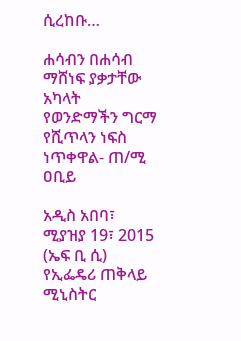ሲረከቡ…

ሐሳብን በሐሳብ ማሸነፍ ያቃታቸው አካላት የወንድማችን ግርማ የሺጥላን ነፍስ ነጥቀዋል- ጠ/ሚ ዐቢይ

አዲስ አበባ፣ ሚያዝያ 19፣ 2015 (ኤፍ ቢ ሲ) የኢፌዴሪ ጠቅላይ ሚኒስትር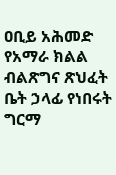ዐቢይ አሕመድ የአማራ ክልል ብልጽግና ጽህፈት ቤት ኃላፊ የነበሩት ግርማ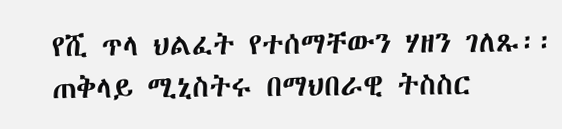የሺ ጥላ ህልፈት የተሰማቸውን ሃዘን ገለጹ፡፡ ጠቅላይ ሚኒስትሩ በማህበራዊ ትስስር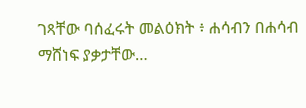ገጻቸው ባሰፈሩት መልዕክት ፥ ሐሳብን በሐሳብ ማሸነፍ ያቃታቸው…